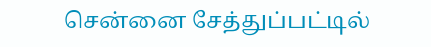சென்னை சேத்துப்பட்டில்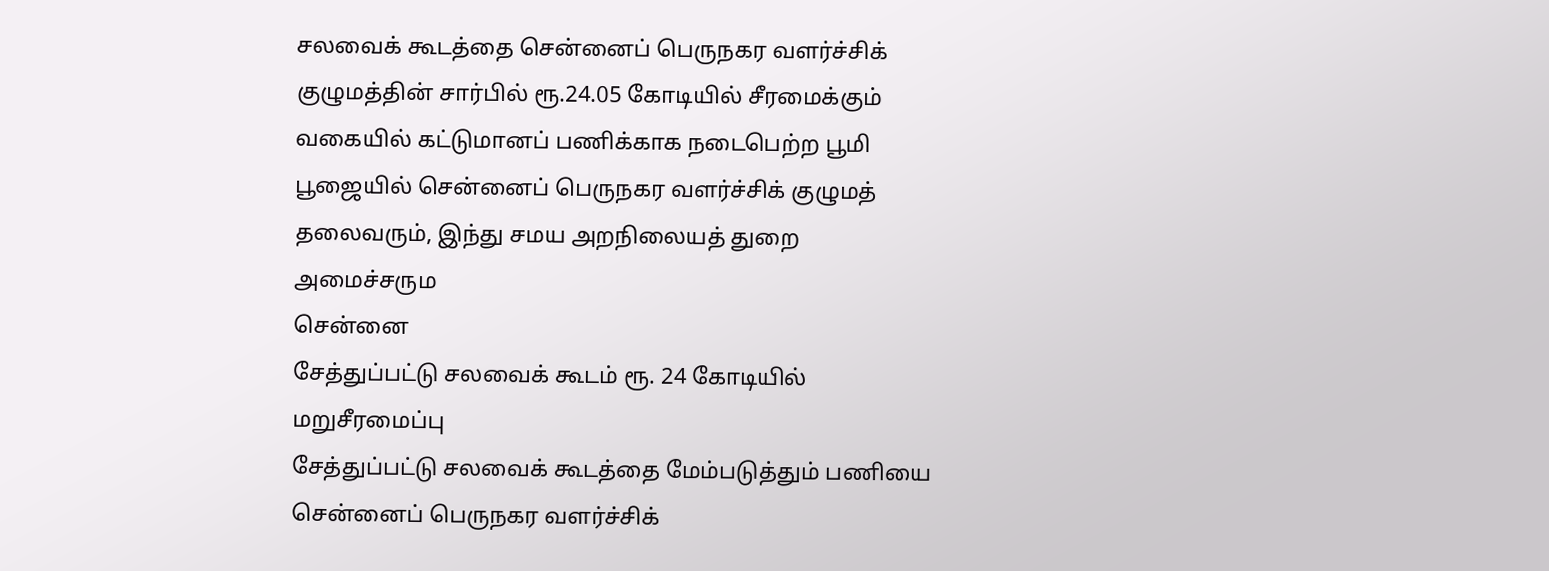சலவைக் கூடத்தை சென்னைப் பெருநகர வளர்ச்சிக் குழுமத்தின் சார்பில் ரூ.24.05 கோடியில் சீரமைக்கும் வகையில் கட்டுமானப் பணிக்காக நடைபெற்ற பூமி பூஜையில் சென்னைப் பெருநகர வளர்ச்சிக் குழுமத் தலைவரும், இந்து சமய அறநிலையத் துறை அமைச்சரும
சென்னை
சேத்துப்பட்டு சலவைக் கூடம் ரூ. 24 கோடியில் மறுசீரமைப்பு
சேத்துப்பட்டு சலவைக் கூடத்தை மேம்படுத்தும் பணியை சென்னைப் பெருநகர வளர்ச்சிக்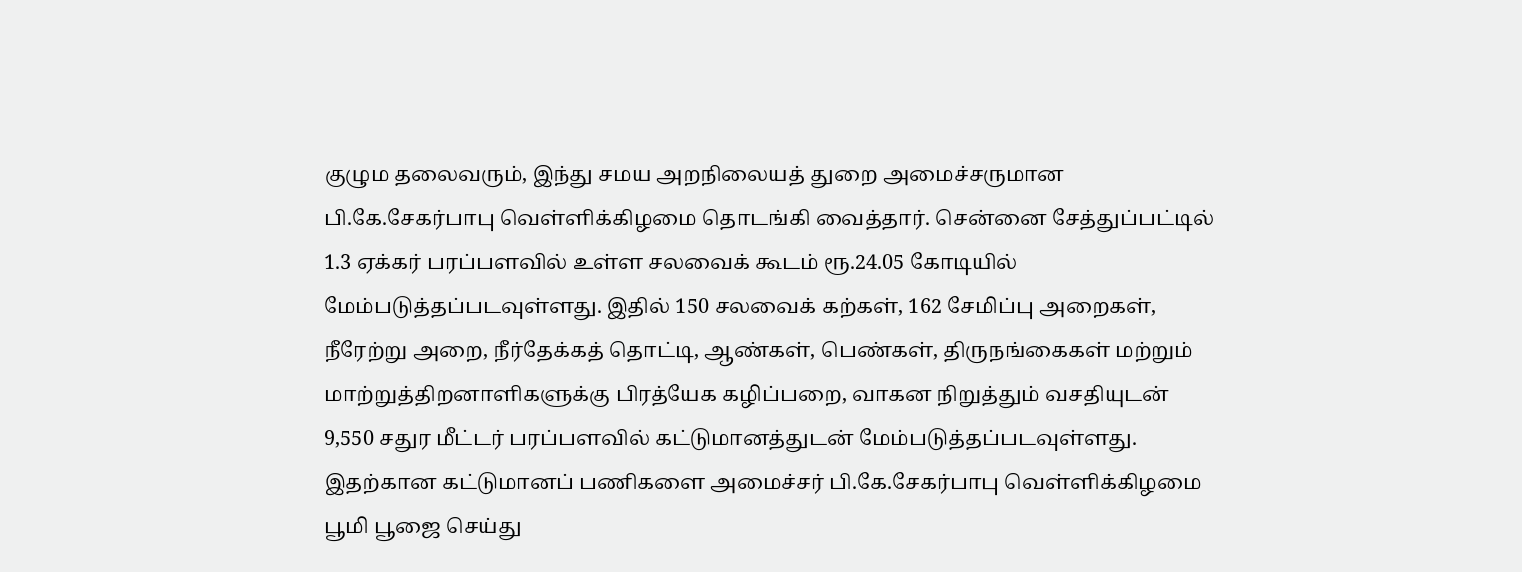குழும தலைவரும், இந்து சமய அறநிலையத் துறை அமைச்சருமான பி.கே.சேகர்பாபு வெள்ளிக்கிழமை தொடங்கி வைத்தார். சென்னை சேத்துப்பட்டில் 1.3 ஏக்கர் பரப்பளவில் உள்ள சலவைக் கூடம் ரூ.24.05 கோடியில் மேம்படுத்தப்படவுள்ளது. இதில் 150 சலவைக் கற்கள், 162 சேமிப்பு அறைகள், நீரேற்று அறை, நீர்தேக்கத் தொட்டி, ஆண்கள், பெண்கள், திருநங்கைகள் மற்றும் மாற்றுத்திறனாளிகளுக்கு பிரத்யேக கழிப்பறை, வாகன நிறுத்தும் வசதியுடன் 9,550 சதுர மீட்டர் பரப்பளவில் கட்டுமானத்துடன் மேம்படுத்தப்படவுள்ளது. இதற்கான கட்டுமானப் பணிகளை அமைச்சர் பி.கே.சேகர்பாபு வெள்ளிக்கிழமை பூமி பூஜை செய்து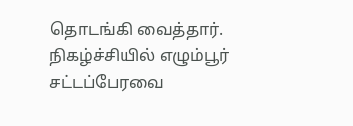தொடங்கி வைத்தார். நிகழ்ச்சியில் எழும்பூர் சட்டப்பேரவை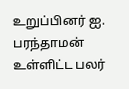உறுப்பினர் ஐ. பரந்தாமன் உள்ளிட்ட பலர்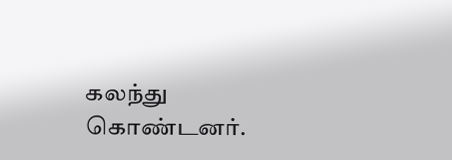கலந்து கொண்டனர்.